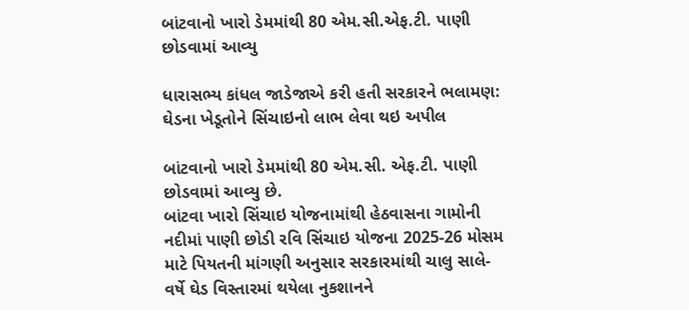બાંટવાનો ખારો ડેમમાંથી 80 એમ.સી.એફ.ટી. પાણી છોડવામાં આવ્યુ

ધારાસભ્ય કાંધલ જાડેજાએ કરી હતી સરકારને ભલામણ: ઘેડના ખેડૂતોને સિંચાઇનો લાભ લેવા થઇ અપીલ

બાંટવાનો ખારો ડેમમાંથી 80 એમ.સી. એફ.ટી. પાણી છોડવામાં આવ્યુ છે.
બાંટવા ખારો સિંચાઇ યોજનામાંથી હેઠવાસના ગામોની નદીમાં પાણી છોડી રવિ સિંચાઇ યોજના 2025-26 મોસમ માટે પિયતની માંગણી અનુસાર સરકારમાંથી ચાલુ સાલે- વર્ષે ઘેડ વિસ્તારમાં થયેલા નુકશાનને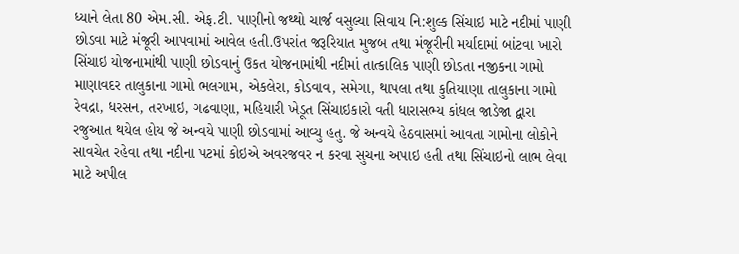ધ્યાને લેતા 80 એમ.સી. એફ.ટી. પાણીનો જથ્થો ચાર્જ વસુલ્યા સિવાય નિ:શુલ્ક સિંચાઇ માટે નદીમાં પાણી છોડવા માટે મંજૂરી આપવામાં આવેલ હતી.ઉપરાંત જરૂરિયાત મુજબ તથા મંજૂરીની મર્યાદામાં બાંટવા ખારો સિંચાઇ યોજનામાંથી પાણી છોડવાનું ઉકત યોજનામાંથી નદીમાં તાત્કાલિક પાણી છોડતા નજીકના ગામો માણાવદર તાલુકાના ગામો ભલગામ, એકલેરા, કોડવાવ, સમેગા, થાપલા તથા કુતિયાણા તાલુકાના ગામો રેવદ્રા, ધરસન, તરખાઇ, ગઢવાણા, મહિયારી ખેડૂત સિંચાઇકારો વતી ધારાસભ્ય કાંધલ જાડેજા દ્વારા રજુઆત થયેલ હોય જે અન્વયે પાણી છોડવામાં આવ્યુ હતુ. જે અન્વયે હેઠવાસમાં આવતા ગામોના લોકોને સાવચેત રહેવા તથા નદીના પટમાં કોઇએ અવરજવર ન કરવા સુચના અપાઇ હતી તથા સિંચાઇનો લાભ લેવા માટે અપીલ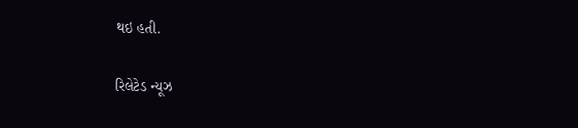થઇ હતી.

રિલેટેડ ન્યૂઝ